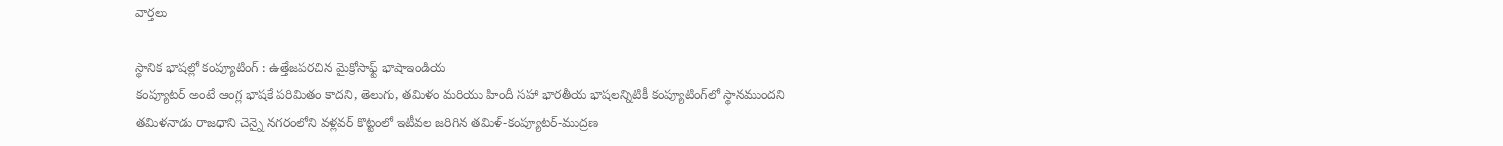వార్తలు

స్థానిక భాషల్లో కంప్యూటింగ్ : ఉత్తేజపరచిన మైక్రోసాఫ్ట్ భాషాఇండియ
కంప్యూటర్ అంటే ఆంగ్ల భాషకే పరిమితం కాదని, తెలుగు, తమిళం మరియు హిందీ సహా భారతీయ భాషలన్నిటికీ కంప్యూటింగ్‌లో స్థానముందని తమిళనాడు రాజధాని చెన్నై నగరంలోని వళ్లవర్ కొట్టంలో ఇటీవల జరిగిన తమిళ్-కంప్యూటర్-ముద్రణ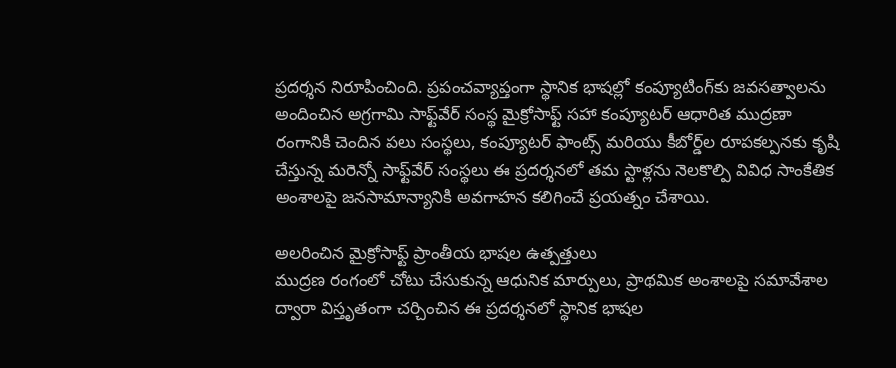ప్రదర్శన నిరూపించింది. ప్రపంచవ్యాప్తంగా స్థానిక భాషల్లో కంప్యూటింగ్‌కు జవసత్వాలను అందించిన అగ్రగామి సాఫ్ట్‌వేర్ సంస్థ మైక్రోసాఫ్ట్ సహా కంప్యూటర్ ఆధారిత ముద్రణా రంగానికి చెందిన పలు సంస్థలు, కంప్యూటర్ ఫాంట్స్ మరియు కీబోర్డ్‌ల రూపకల్పనకు కృషి చేస్తున్న మరెన్నో సాఫ్ట్‌వేర్ సంస్థలు ఈ ప్రదర్శనలో తమ స్టాళ్లను నెలకొల్పి వివిధ సాంకేతిక అంశాలపై జనసామాన్యానికి అవగాహన కలిగించే ప్రయత్నం చేశాయి.

అలరించిన మైక్రోసాఫ్ట్ ప్రాంతీయ భాషల ఉత్పత్తులు
ముద్రణ రంగంలో చోటు చేసుకున్న ఆధునిక మార్పులు, ప్రాథమిక అంశాలపై సమావేశాల ద్వారా విస్తృతంగా చర్చించిన ఈ ప్రదర్శనలో స్థానిక భాషల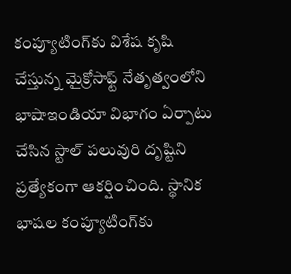కంప్యూటింగ్‌కు విశేష కృషి చేస్తున్న మైక్రోసాఫ్ట్ నేతృత్వంలోని భాషాఇండియా విభాగం ఏర్పాటు చేసిన స్టాల్ పలువురి దృష్టిని ప్రత్యేకంగా ఆకర్షించింది. స్థానిక భాషల కంప్యూటింగ్‌కు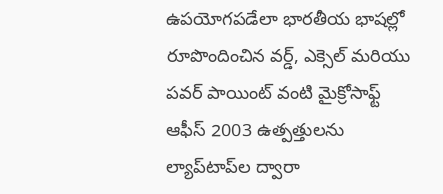ఉపయోగపడేలా భారతీయ భాషల్లో రూపొందించిన వర్డ్, ఎక్సెల్ మరియు పవర్ పాయింట్ వంటి మైక్రోసాఫ్ట్ ఆఫీస్ 2003 ఉత్పత్తులను ల్యాప్‌టాప్‌ల ద్వారా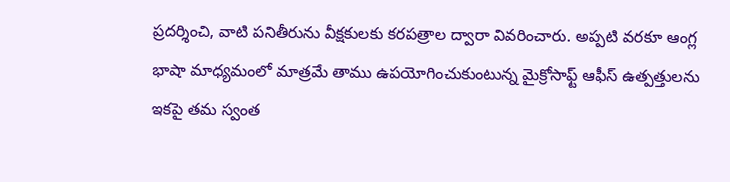ప్రదర్శించి, వాటి పనితీరును వీక్షకులకు కరపత్రాల ద్వారా వివరించారు. అప్పటి వరకూ ఆంగ్ల భాషా మాధ్యమంలో మాత్రమే తాము ఉపయోగించుకుంటున్న మైక్రోసాఫ్ట్ ఆఫీస్ ఉత్పత్తులను ఇకపై తమ స్వంత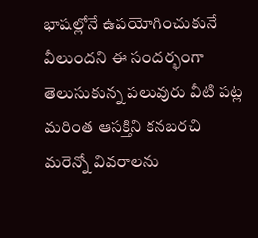భాషల్లోనే ఉపయోగించుకునే వీలుందని ఈ సందర్భంగా తెలుసుకున్న పలువురు వీటి పట్ల మరింత ఆసక్తిని కనబరచి మరెన్నో వివరాలను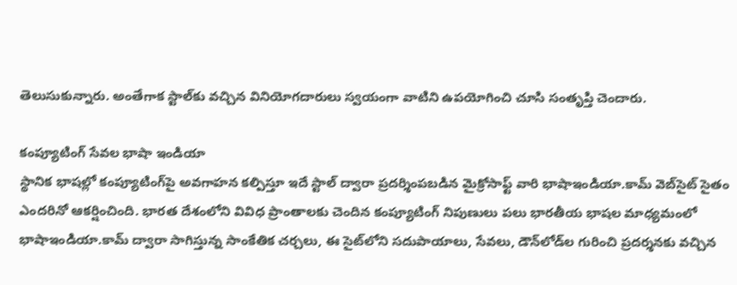తెలుసుకున్నారు. అంతేగాక స్టాల్‌కు వచ్చిన వినియోగదారులు స్వయంగా వాటిని ఉపయోగించి చూసి సంతృప్తి చెందారు.

కంప్యూటింగ్ సేవల భాషా ఇండియా
స్థానిక భాషల్లో కంప్యూటింగ్‌పై అవగాహన కల్పిస్తూ ఇదే స్టాల్ ద్వారా ప్రదర్శింపబడిన మైక్రోసాఫ్ట్ వారి భాషాఇండియా.కామ్ వెబ్‌సైట్ సైతం ఎందరినో ఆకర్షించింది. భారత దేశంలోని వివిధ ప్రాంతాలకు చెందిన కంప్యూటింగ్ నిపుణులు పలు భారతీయ భాషల మాధ్యమంలో భాషాఇండియా.కామ్ ద్వారా సాగిస్తున్న సాంకేతిక చర్చలు, ఈ సైట్‌లోని సదుపాయాలు, సేవలు, డౌన్‌లోడ్‌ల గురించి ప్రదర్శనకు వచ్చిన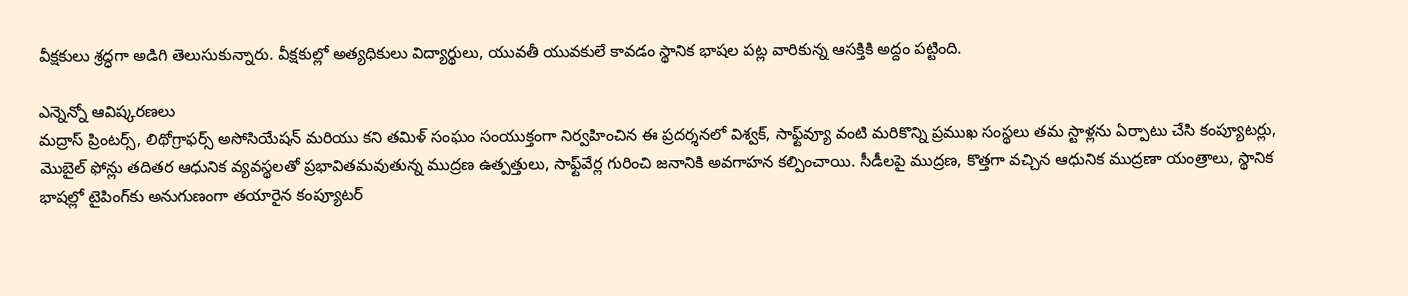వీక్షకులు శ్రద్ధగా అడిగి తెలుసుకున్నారు. వీక్షకుల్లో అత్యధికులు విద్యార్థులు, యువతీ యువకులే కావడం స్థానిక భాషల పట్ల వారికున్న ఆసక్తికి అద్దం పట్టింది.

ఎన్నెన్నో ఆవిష్కరణలు
మద్రాస్ ప్రింటర్స్, లిథోగ్రాఫర్స్ అసోసియేషన్ మరియు కని తమిళ్ సంఘం సంయుక్తంగా నిర్వహించిన ఈ ప్రదర్శనలో విశ్వక్, సాఫ్ట్‌వ్యూ వంటి మరికొన్ని ప్రముఖ సంస్థలు తమ స్టాళ్లను ఏర్పాటు చేసి కంప్యూటర్లు, మొబైల్ ఫోన్లు తదితర ఆధునిక వ్యవస్థలతో ప్రభావితమవుతున్న ముద్రణ ఉత్పత్తులు, సాఫ్ట్‌వేర్ల గురించి జనానికి అవగాహన కల్పించాయి. సీడీలపై ముద్రణ, కొత్తగా వచ్చిన ఆధునిక ముద్రణా యంత్రాలు, స్థానిక భాషల్లో టైపింగ్‌కు అనుగుణంగా తయారైన కంప్యూటర్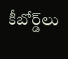కీబోర్డ్‌లు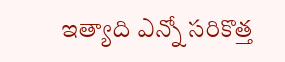ఇత్యాది ఎన్నో సరికొత్త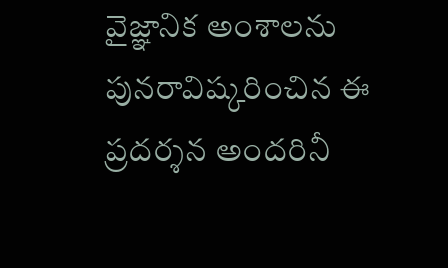వైజ్ఞానిక అంశాలను పునరావిష్కరించిన ఈ ప్రదర్శన అందరినీ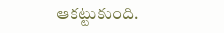ఆకట్టుకుంది.